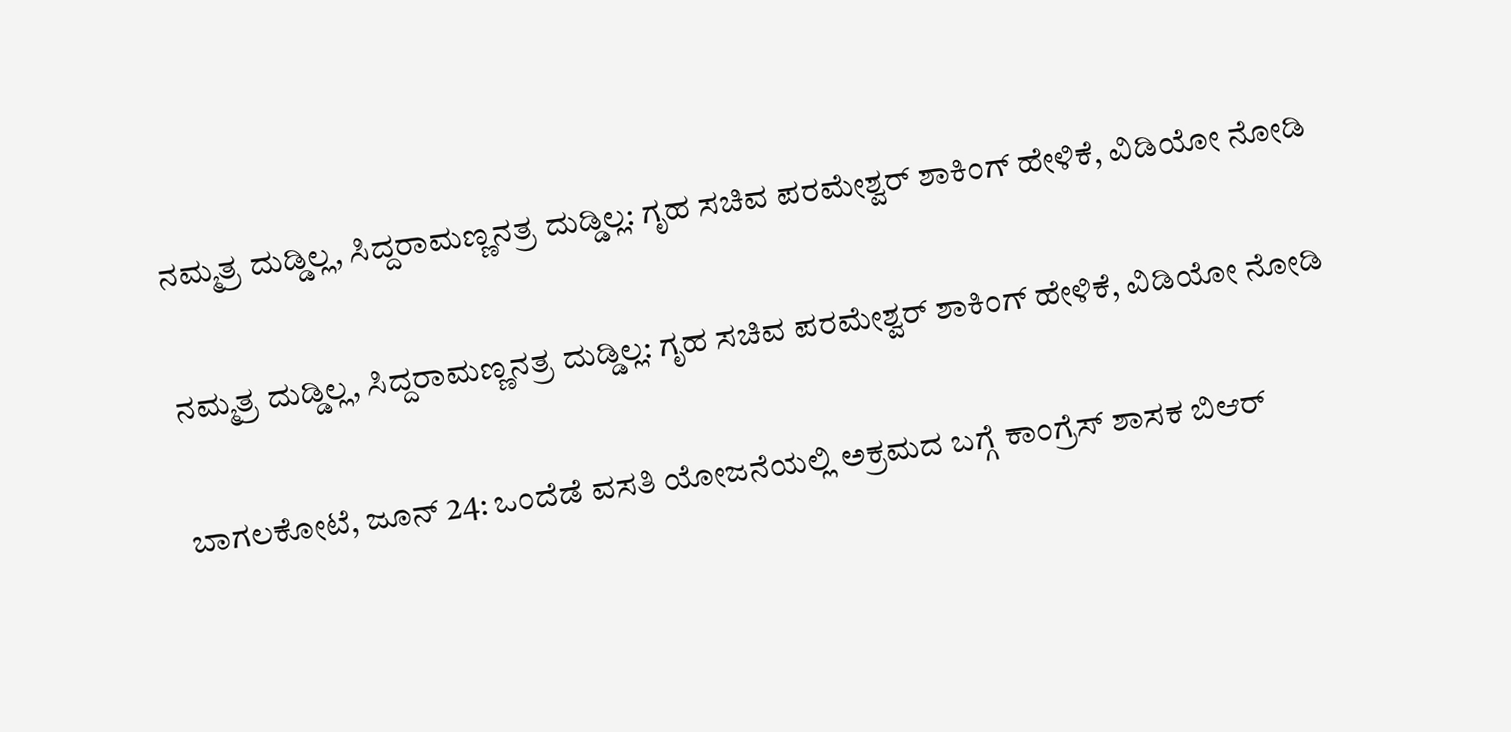ನಮ್ಮತ್ರ ದುಡ್ಡಿಲ್ಲ, ಸಿದ್ದರಾಮಣ್ಣನತ್ರ ದುಡ್ಡಿಲ್ಲ: ಗೃಹ ಸಚಿವ ಪರಮೇಶ್ವರ್ ಶಾಕಿಂಗ್ ಹೇಳಿಕೆ, ವಿಡಿಯೋ ನೋಡಿ

ನಮ್ಮತ್ರ ದುಡ್ಡಿಲ್ಲ, ಸಿದ್ದರಾಮಣ್ಣನತ್ರ ದುಡ್ಡಿಲ್ಲ: ಗೃಹ ಸಚಿವ ಪರಮೇಶ್ವರ್ ಶಾಕಿಂಗ್ ಹೇಳಿಕೆ, ವಿಡಿಯೋ ನೋಡಿ

ಬಾಗಲಕೋಟೆ, ಜೂನ್ 24: ಒಂದೆಡೆ ವಸತಿ ಯೋಜನೆಯಲ್ಲಿ ಅಕ್ರಮದ ಬಗ್ಗೆ ಕಾಂಗ್ರೆಸ್ ಶಾಸಕ ಬಿಆರ್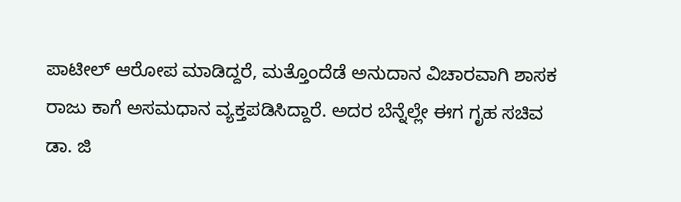ಪಾಟೀಲ್ ಆರೋಪ ಮಾಡಿದ್ದರೆ, ಮತ್ತೊಂದೆಡೆ ಅನುದಾನ ವಿಚಾರವಾಗಿ ಶಾಸಕ ರಾಜು ಕಾಗೆ ಅಸಮಧಾನ ವ್ಯಕ್ತಪಡಿಸಿದ್ದಾರೆ. ಅದರ ಬೆನ್ನೆಲ್ಲೇ ಈಗ ಗೃಹ ಸಚಿವ ಡಾ. ಜಿ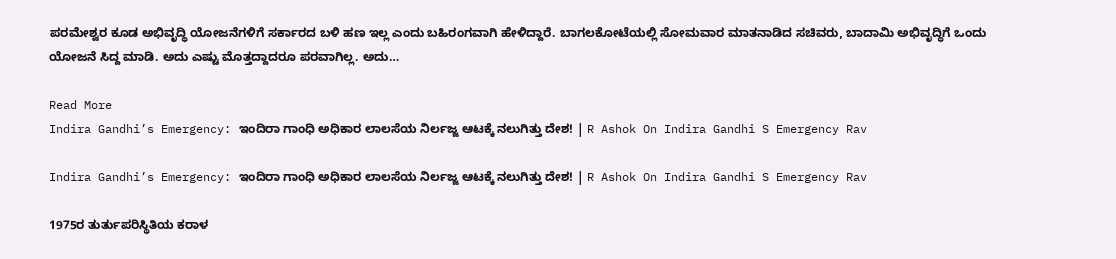ಪರಮೇಶ್ವರ ಕೂಡ ಅಭಿವೃದ್ಧಿ ಯೋಜನೆಗಳಿಗೆ ಸರ್ಕಾರದ ಬಳಿ ಹಣ ಇಲ್ಲ ಎಂದು ಬಹಿರಂಗವಾಗಿ ಹೇಳಿದ್ದಾರೆ. ಬಾಗಲಕೋಟೆಯಲ್ಲಿ ಸೋಮವಾರ ಮಾತನಾಡಿದ ಸಚಿವರು, ಬಾದಾಮಿ ಅಭಿವೃದ್ಧಿಗೆ ಒಂದು ಯೋಜನೆ ಸಿದ್ದ ಮಾಡಿ. ಅದು ಎಷ್ಟು ಮೊತ್ತದ್ದಾದರೂ ಪರವಾಗಿಲ್ಲ. ಅದು…

Read More
Indira Gandhi’s Emergency: ಇಂದಿರಾ ಗಾಂಧಿ ಅಧಿಕಾರ ಲಾಲಸೆಯ ನಿರ್ಲಜ್ಜ ಆಟಕ್ಕೆ ನಲುಗಿತ್ತು ದೇಶ! | R Ashok On Indira Gandhi S Emergency Rav

Indira Gandhi’s Emergency: ಇಂದಿರಾ ಗಾಂಧಿ ಅಧಿಕಾರ ಲಾಲಸೆಯ ನಿರ್ಲಜ್ಜ ಆಟಕ್ಕೆ ನಲುಗಿತ್ತು ದೇಶ! | R Ashok On Indira Gandhi S Emergency Rav

1975ರ ತುರ್ತುಪರಿಸ್ಥಿತಿಯ ಕರಾಳ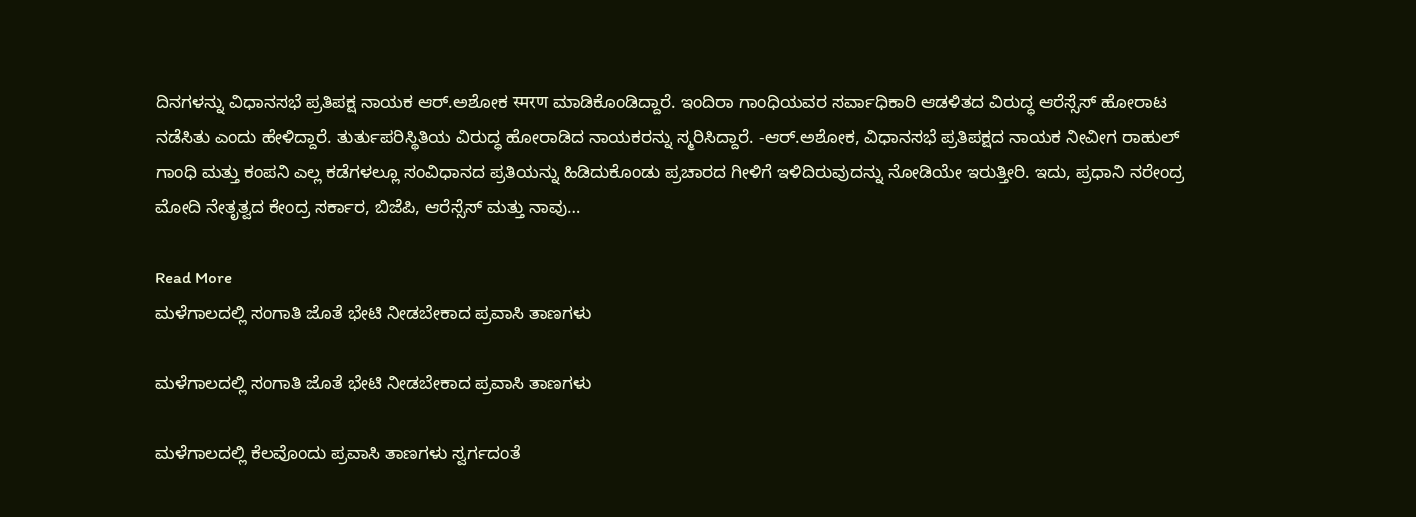ದಿನಗಳನ್ನು ವಿಧಾನಸಭೆ ಪ್ರತಿಪಕ್ಷ ನಾಯಕ ಆರ್.ಅಶೋಕ स्मरण ಮಾಡಿಕೊಂಡಿದ್ದಾರೆ. ಇಂದಿರಾ ಗಾಂಧಿಯವರ ಸರ್ವಾಧಿಕಾರಿ ಆಡಳಿತದ ವಿರುದ್ಧ ಆರೆಸ್ಸೆಸ್ ಹೋರಾಟ ನಡೆಸಿತು ಎಂದು ಹೇಳಿದ್ದಾರೆ. ತುರ್ತುಪರಿಸ್ಥಿತಿಯ ವಿರುದ್ಧ ಹೋರಾಡಿದ ನಾಯಕರನ್ನು ಸ್ಮರಿಸಿದ್ದಾರೆ. -ಆರ್.ಅಶೋಕ, ವಿಧಾನಸಭೆ ಪ್ರತಿಪಕ್ಷದ ನಾಯಕ ನೀವೀಗ ರಾಹುಲ್ ಗಾಂಧಿ ಮತ್ತು ಕಂಪನಿ ಎಲ್ಲ ಕಡೆಗಳಲ್ಲೂ ಸಂವಿಧಾನದ ಪ್ರತಿಯನ್ನು ಹಿಡಿದುಕೊಂಡು ಪ್ರಚಾರದ ಗೀಳಿಗೆ ಇಳಿದಿರುವುದನ್ನು ನೋಡಿಯೇ ಇರುತ್ತೀರಿ. ಇದು, ಪ್ರಧಾನಿ ನರೇಂದ್ರ ಮೋದಿ ನೇತೃತ್ವದ ಕೇಂದ್ರ ಸರ್ಕಾರ, ಬಿಜೆಪಿ, ಆರೆಸ್ಸೆಸ್ ಮತ್ತು ನಾವು…

Read More
ಮಳೆಗಾಲದಲ್ಲಿ ಸಂಗಾತಿ ಜೊತೆ ಭೇಟಿ ನೀಡಬೇಕಾದ ಪ್ರವಾಸಿ ತಾಣಗಳು

ಮಳೆಗಾಲದಲ್ಲಿ ಸಂಗಾತಿ ಜೊತೆ ಭೇಟಿ ನೀಡಬೇಕಾದ ಪ್ರವಾಸಿ ತಾಣಗಳು

ಮಳೆಗಾಲದಲ್ಲಿ ಕೆಲವೊಂದು ಪ್ರವಾಸಿ ತಾಣಗಳು ಸ್ವರ್ಗದಂತೆ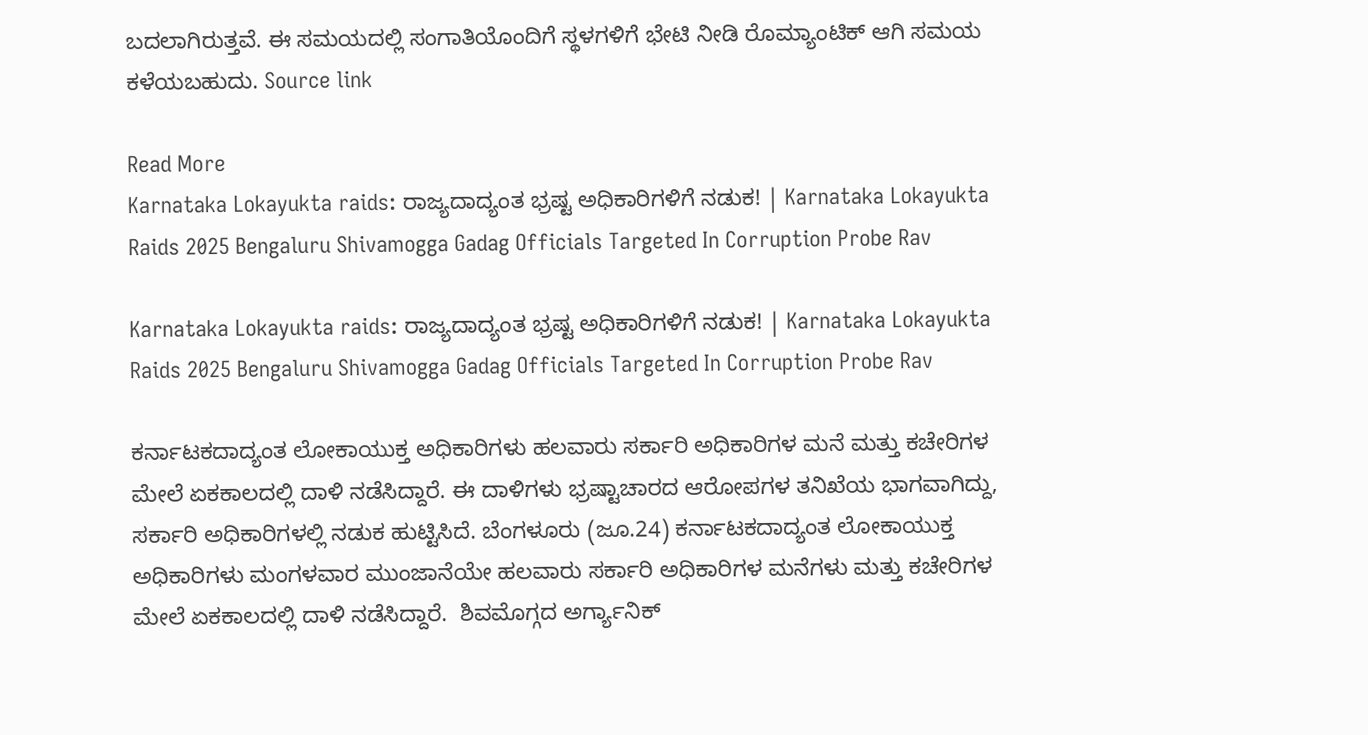ಬದಲಾಗಿರುತ್ತವೆ. ಈ ಸಮಯದಲ್ಲಿ ಸಂಗಾತಿಯೊಂದಿಗೆ ಸ್ಥಳಗಳಿಗೆ ಭೇಟಿ ನೀಡಿ ರೊಮ್ಯಾಂಟಿಕ್ ಆಗಿ ಸಮಯ ಕಳೆಯಬಹುದು. Source link

Read More
Karnataka Lokayukta raids: ರಾಜ್ಯದಾದ್ಯಂತ ಭ್ರಷ್ಟ ಅಧಿಕಾರಿಗಳಿಗೆ ನಡುಕ! | Karnataka Lokayukta Raids 2025 Bengaluru Shivamogga Gadag Officials Targeted In Corruption Probe Rav

Karnataka Lokayukta raids: ರಾಜ್ಯದಾದ್ಯಂತ ಭ್ರಷ್ಟ ಅಧಿಕಾರಿಗಳಿಗೆ ನಡುಕ! | Karnataka Lokayukta Raids 2025 Bengaluru Shivamogga Gadag Officials Targeted In Corruption Probe Rav

ಕರ್ನಾಟಕದಾದ್ಯಂತ ಲೋಕಾಯುಕ್ತ ಅಧಿಕಾರಿಗಳು ಹಲವಾರು ಸರ್ಕಾರಿ ಅಧಿಕಾರಿಗಳ ಮನೆ ಮತ್ತು ಕಚೇರಿಗಳ ಮೇಲೆ ಏಕಕಾಲದಲ್ಲಿ ದಾಳಿ ನಡೆಸಿದ್ದಾರೆ. ಈ ದಾಳಿಗಳು ಭ್ರಷ್ಟಾಚಾರದ ಆರೋಪಗಳ ತನಿಖೆಯ ಭಾಗವಾಗಿದ್ದು, ಸರ್ಕಾರಿ ಅಧಿಕಾರಿಗಳಲ್ಲಿ ನಡುಕ ಹುಟ್ಟಿಸಿದೆ. ಬೆಂಗಳೂರು (ಜೂ.24) ಕರ್ನಾಟಕದಾದ್ಯಂತ ಲೋಕಾಯುಕ್ತ ಅಧಿಕಾರಿಗಳು ಮಂಗಳವಾರ ಮುಂಜಾನೆಯೇ ಹಲವಾರು ಸರ್ಕಾರಿ ಅಧಿಕಾರಿಗಳ ಮನೆಗಳು ಮತ್ತು ಕಚೇರಿಗಳ ಮೇಲೆ ಏಕಕಾಲದಲ್ಲಿ ದಾಳಿ ನಡೆಸಿದ್ದಾರೆ.  ಶಿವಮೊಗ್ಗದ ಅರ್ಗ್ಯಾನಿಕ್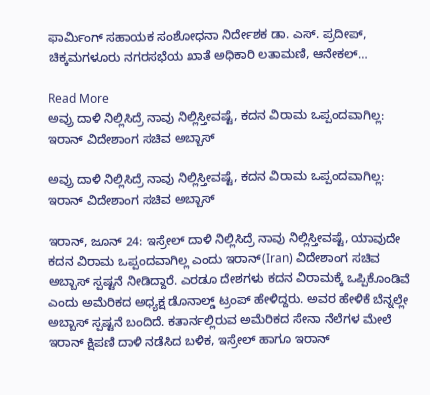ಫಾರ್ಮಿಂಗ್ ಸಹಾಯಕ ಸಂಶೋಧನಾ ನಿರ್ದೇಶಕ ಡಾ. ಎಸ್. ಪ್ರದೀಪ್, ಚಿಕ್ಕಮಗಳೂರು ನಗರಸಭೆಯ ಖಾತೆ ಅಧಿಕಾರಿ ಲತಾಮಣಿ, ಆನೇಕಲ್…

Read More
ಅವ್ರು ದಾಳಿ ನಿಲ್ಲಿಸಿದ್ರೆ ನಾವು ನಿಲ್ಲಿಸ್ತೀವಷ್ಟೆ, ಕದನ ವಿರಾಮ ಒಪ್ಪಂದವಾಗಿಲ್ಲ: ಇರಾನ್ ವಿದೇಶಾಂಗ ಸಚಿವ ಅಬ್ಬಾಸ್

ಅವ್ರು ದಾಳಿ ನಿಲ್ಲಿಸಿದ್ರೆ ನಾವು ನಿಲ್ಲಿಸ್ತೀವಷ್ಟೆ, ಕದನ ವಿರಾಮ ಒಪ್ಪಂದವಾಗಿಲ್ಲ: ಇರಾನ್ ವಿದೇಶಾಂಗ ಸಚಿವ ಅಬ್ಬಾಸ್

ಇರಾನ್, ಜೂನ್ 24: ಇಸ್ರೇಲ್ ದಾಳಿ ನಿಲ್ಲಿಸಿದ್ರೆ ನಾವು ನಿಲ್ಲಿಸ್ತೀವಷ್ಟೆ, ಯಾವುದೇ ಕದನ ವಿರಾಮ ಒಪ್ಪಂದವಾಗಿಲ್ಲ ಎಂದು ಇರಾನ್(Iran) ವಿದೇಶಾಂಗ ಸಚಿವ ಅಬ್ಬಾಸ್ ಸ್ಪಷ್ಟನೆ ನೀಡಿದ್ದಾರೆ. ಎರಡೂ ದೇಶಗಳು ಕದನ ವಿರಾಮಕ್ಕೆ ಒಪ್ಪಿಕೊಂಡಿವೆ ಎಂದು ಅಮೆರಿಕದ ಅಧ್ಯಕ್ಷ ಡೊನಾಲ್ಡ್ ಟ್ರಂಪ್ ಹೇಳಿದ್ದರು. ಅವರ ಹೇಳಿಕೆ ಬೆನ್ನಲ್ಲೇ ಅಬ್ಬಾಸ್ ಸ್ಪಷ್ಟನೆ ಬಂದಿದೆ. ಕತಾರ್ನಲ್ಲಿರುವ ಅಮೆರಿಕದ ಸೇನಾ ನೆಲೆಗಳ ಮೇಲೆ ಇರಾನ್ ಕ್ಷಿಪಣಿ ದಾಳಿ ನಡೆಸಿದ ಬಳಿಕ, ಇಸ್ರೇಲ್ ಹಾಗೂ ಇರಾನ್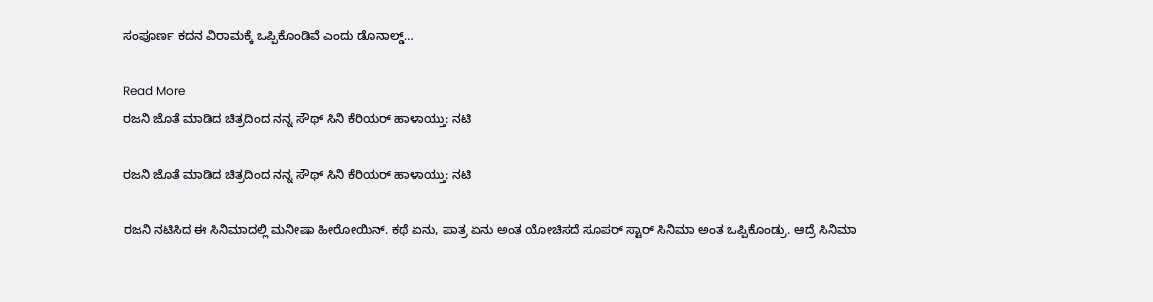ಸಂಪೂರ್ಣ ಕದನ ವಿರಾಮಕ್ಕೆ ಒಪ್ಪಿಕೊಂಡಿವೆ ಎಂದು ಡೊನಾಲ್ಡ್…

Read More
ರಜನಿ ಜೊತೆ ಮಾಡಿದ ಚಿತ್ರದಿಂದ ನನ್ನ ಸೌಥ್ ಸಿನಿ ಕೆರಿಯರ್ ಹಾಳಾಯ್ತು: ನಟಿ

ರಜನಿ ಜೊತೆ ಮಾಡಿದ ಚಿತ್ರದಿಂದ ನನ್ನ ಸೌಥ್ ಸಿನಿ ಕೆರಿಯರ್ ಹಾಳಾಯ್ತು: ನಟಿ

ರಜನಿ ನಟಿಸಿದ ಈ ಸಿನಿಮಾದಲ್ಲಿ ಮನೀಷಾ ಹೀರೋಯಿನ್‌. ಕಥೆ ಏನು, ಪಾತ್ರ ಏನು ಅಂತ ಯೋಚಿಸದೆ ಸೂಪರ್‌ ಸ್ಟಾರ್‌ ಸಿನಿಮಾ ಅಂತ ಒಪ್ಪಿಕೊಂಡ್ರು. ಆದ್ರೆ ಸಿನಿಮಾ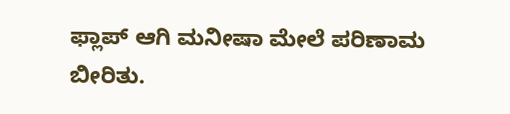ಫ್ಲಾಪ್‌ ಆಗಿ ಮನೀಷಾ ಮೇಲೆ ಪರಿಣಾಮ ಬೀರಿತು.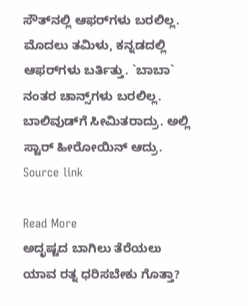ಸೌತ್‌ನಲ್ಲಿ ಆಫರ್‌ಗಳು ಬರಲಿಲ್ಲ. ಮೊದಲು ತಮಿಳು, ಕನ್ನಡದಲ್ಲಿ ಆಫರ್‌ಗಳು ಬರ್ತಿತ್ತು. `ಬಾಬಾ` ನಂತರ ಚಾನ್ಸ್‌ಗಳು ಬರಲಿಲ್ಲ. ಬಾಲಿವುಡ್‌ಗೆ ಸೀಮಿತರಾದ್ರು. ಅಲ್ಲಿ ಸ್ಟಾರ್‌ ಹೀರೋಯಿನ್‌ ಆದ್ರು. Source link

Read More
ಅದೃಷ್ಟದ ಬಾಗಿಲು ತೆರೆಯಲು ಯಾವ ರತ್ನ ಧರಿಸಬೇಕು ಗೊತ್ತಾ?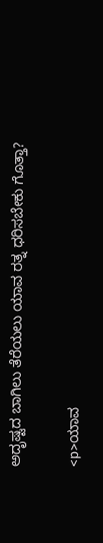ಅದೃಷ್ಟದ ಬಾಗಿಲು ತೆರೆಯಲು ಯಾವ ರತ್ನ ಧರಿಸಬೇಕು ಗೊತ್ತಾ?

<p>ಯಾವ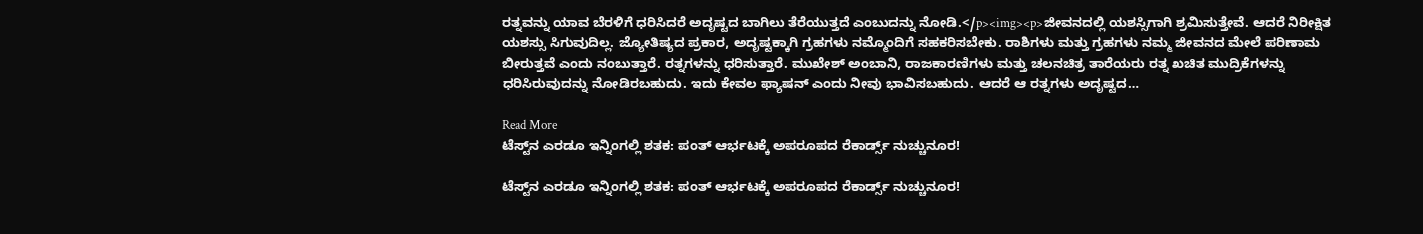ರತ್ನವನ್ನು ಯಾವ ಬೆರಳಿಗೆ ಧರಿಸಿದರೆ ಅದೃಷ್ಟದ ಬಾಗಿಲು ತೆರೆಯುತ್ತದೆ ಎಂಬುದನ್ನು ನೋಡಿ.</p><img><p>ಜೀವನದಲ್ಲಿ ಯಶಸ್ಸಿಗಾಗಿ ಶ್ರಮಿಸುತ್ತೇವೆ. ಆದರೆ ನಿರೀಕ್ಷಿತ ಯಶಸ್ಸು ಸಿಗುವುದಿಲ್ಲ. ಜ್ಯೋತಿಷ್ಯದ ಪ್ರಕಾರ, ಅದೃಷ್ಟಕ್ಕಾಗಿ ಗ್ರಹಗಳು ನಮ್ಮೊಂದಿಗೆ ಸಹಕರಿಸಬೇಕು. ರಾಶಿಗಳು ಮತ್ತು ಗ್ರಹಗಳು ನಮ್ಮ ಜೀವನದ ಮೇಲೆ ಪರಿಣಾಮ ಬೀರುತ್ತವೆ ಎಂದು ನಂಬುತ್ತಾರೆ. ರತ್ನಗಳನ್ನು ಧರಿಸುತ್ತಾರೆ. ಮುಖೇಶ್ ಅಂಬಾನಿ, ರಾಜಕಾರಣಿಗಳು ಮತ್ತು ಚಲನಚಿತ್ರ ತಾರೆಯರು ರತ್ನ ಖಚಿತ ಮುದ್ರಿಕೆಗಳನ್ನು ಧರಿಸಿರುವುದನ್ನು ನೋಡಿರಬಹುದು. ಇದು ಕೇವಲ ಫ್ಯಾಷನ್ ಎಂದು ನೀವು ಭಾವಿಸಬಹುದು. ಆದರೆ ಆ ರತ್ನಗಳು ಅದೃಷ್ಟದ…

Read More
ಟೆಸ್ಟ್‌ನ ಎರಡೂ ಇನ್ನಿಂಗಲ್ಲಿ ಶತಕ: ಪಂತ್ ಆರ್ಭಟಕ್ಕೆ ಅಪರೂಪದ ರೆಕಾರ್ಡ್ಸ್‌ ನುಚ್ಚುನೂರ!

ಟೆಸ್ಟ್‌ನ ಎರಡೂ ಇನ್ನಿಂಗಲ್ಲಿ ಶತಕ: ಪಂತ್ ಆರ್ಭಟಕ್ಕೆ ಅಪರೂಪದ ರೆಕಾರ್ಡ್ಸ್‌ ನುಚ್ಚುನೂರ!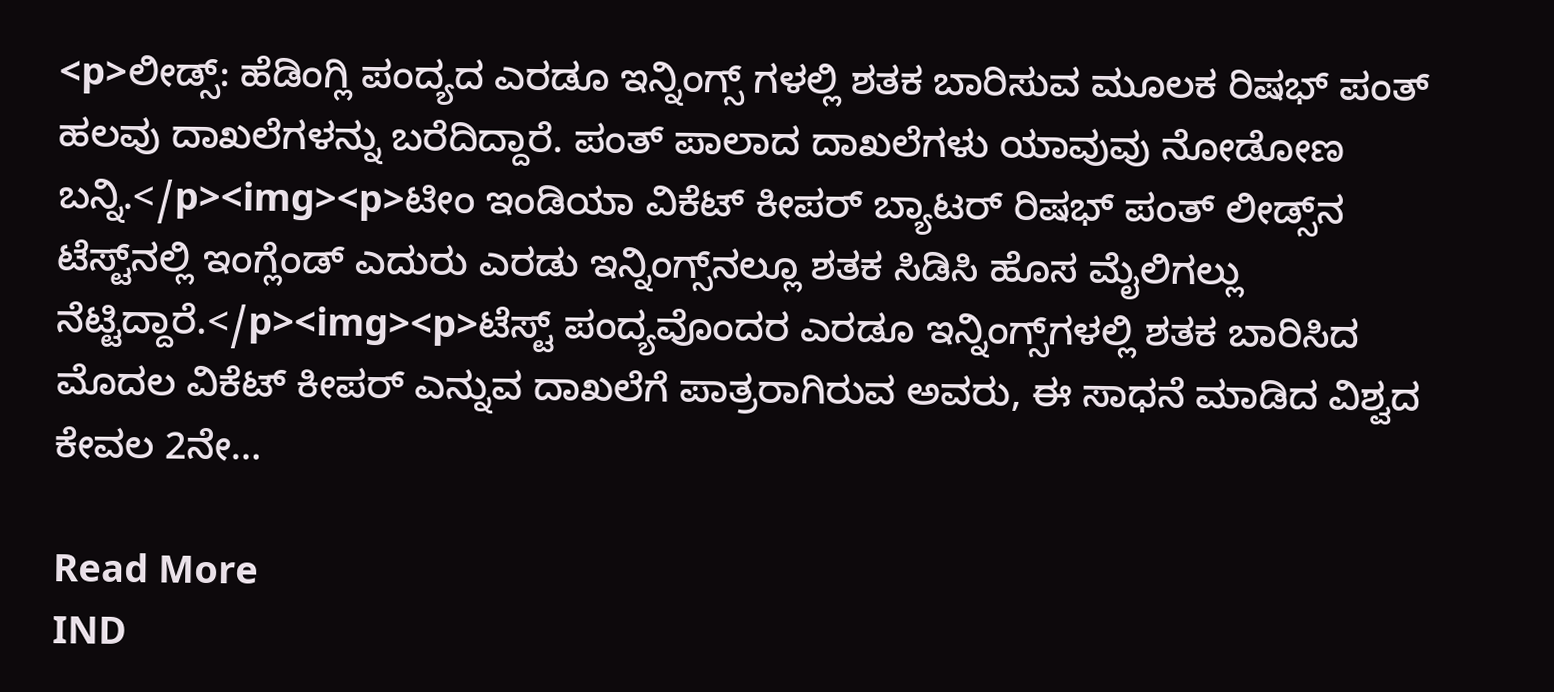<p>ಲೀಡ್ಸ್: ಹೆಡಿಂಗ್ಲಿ ಪಂದ್ಯದ ಎರಡೂ ಇನ್ನಿಂಗ್ಸ್ ಗಳಲ್ಲಿ ಶತಕ ಬಾರಿಸುವ ಮೂಲಕ ರಿಷಭ್ ಪಂತ್ ಹಲವು ದಾಖಲೆಗಳನ್ನು ಬರೆದಿದ್ದಾರೆ. ಪಂತ್ ಪಾಲಾದ ದಾಖಲೆಗಳು ಯಾವುವು ನೋಡೋಣ ಬನ್ನಿ.</p><img><p>ಟೀಂ ಇಂಡಿಯಾ ವಿಕೆಟ್ ಕೀಪರ್ ಬ್ಯಾಟರ್ ರಿಷಭ್ ಪಂತ್ ಲೀಡ್ಸ್‌ನ ಟೆಸ್ಟ್‌ನಲ್ಲಿ ಇಂಗ್ಲೆಂಡ್ ಎದುರು ಎರಡು ಇನ್ನಿಂಗ್ಸ್‌ನಲ್ಲೂ ಶತಕ ಸಿಡಿಸಿ ಹೊಸ ಮೈಲಿಗಲ್ಲು ನೆಟ್ಟಿದ್ದಾರೆ.</p><img><p>ಟೆಸ್ಟ್ ಪಂದ್ಯವೊಂದರ ಎರಡೂ ಇನ್ನಿಂಗ್ಸ್‌ಗಳಲ್ಲಿ ಶತಕ ಬಾರಿಸಿದ ಮೊದಲ ವಿಕೆಟ್ ಕೀಪರ್ ಎನ್ನುವ ದಾಖಲೆಗೆ ಪಾತ್ರರಾಗಿರುವ ಅವರು, ಈ ಸಾಧನೆ ಮಾಡಿದ ವಿಶ್ವದ ಕೇವಲ 2ನೇ…

Read More
IND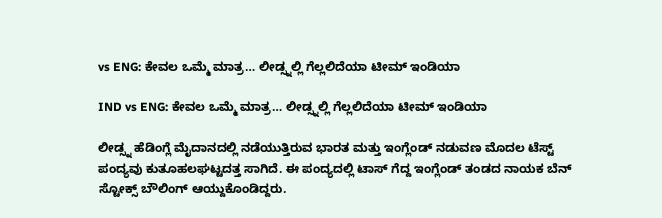vs ENG: ಕೇವಲ ಒಮ್ಮೆ ಮಾತ್ರ… ಲೀಡ್ಸ್ನಲ್ಲಿ ಗೆಲ್ಲಲಿದೆಯಾ ಟೀಮ್ ಇಂಡಿಯಾ

IND vs ENG: ಕೇವಲ ಒಮ್ಮೆ ಮಾತ್ರ… ಲೀಡ್ಸ್ನಲ್ಲಿ ಗೆಲ್ಲಲಿದೆಯಾ ಟೀಮ್ ಇಂಡಿಯಾ

ಲೀಡ್ಸ್ನ ಹೆಡಿಂಗ್ಲೆ ಮೈದಾನದಲ್ಲಿ ನಡೆಯುತ್ತಿರುವ ಭಾರತ ಮತ್ತು ಇಂಗ್ಲೆಂಡ್ ನಡುವಣ ಮೊದಲ ಟೆಸ್ಟ್ ಪಂದ್ಯವು ಕುತೂಹಲಘಟ್ಟದತ್ತ ಸಾಗಿದೆ. ಈ ಪಂದ್ಯದಲ್ಲಿ ಟಾಸ್ ಗೆದ್ದ ಇಂಗ್ಲೆಂಡ್ ತಂಡದ ನಾಯಕ ಬೆನ್ ಸ್ಟೋಕ್ಸ್ ಬೌಲಿಂಗ್ ಆಯ್ದುಕೊಂಡಿದ್ದರು.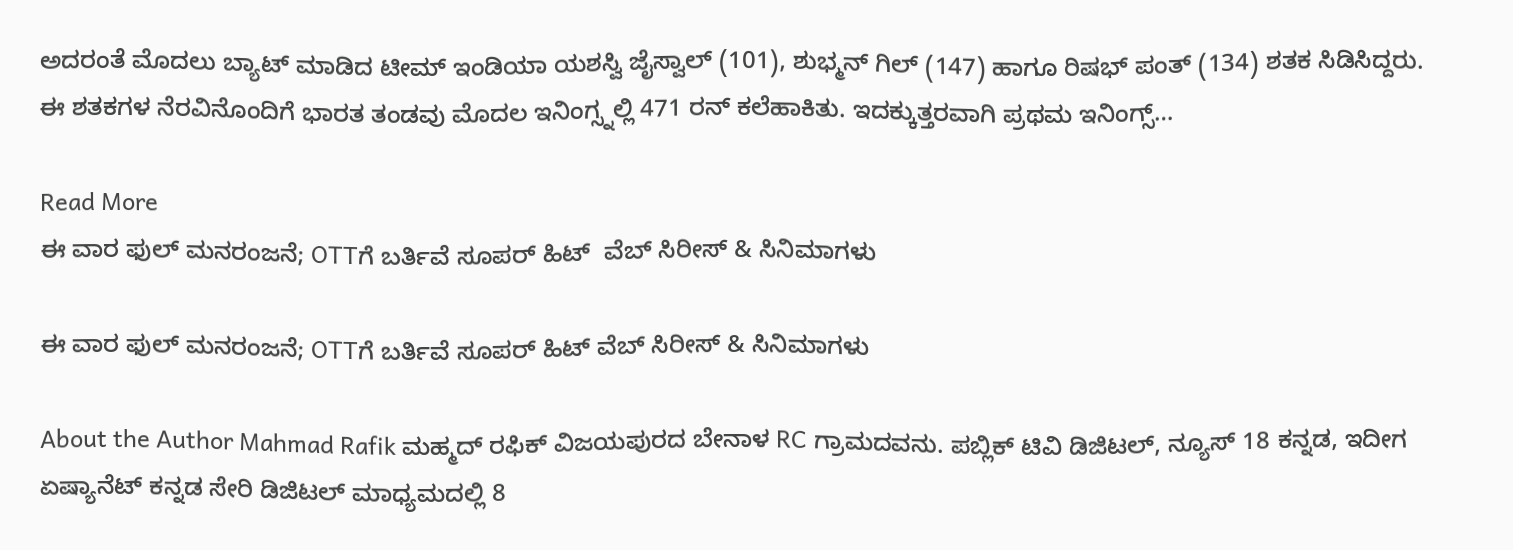ಅದರಂತೆ ಮೊದಲು ಬ್ಯಾಟ್ ಮಾಡಿದ ಟೀಮ್ ಇಂಡಿಯಾ ಯಶಸ್ವಿ ಜೈಸ್ವಾಲ್ (101), ಶುಭ್ಮನ್ ಗಿಲ್ (147) ಹಾಗೂ ರಿಷಭ್ ಪಂತ್ (134) ಶತಕ ಸಿಡಿಸಿದ್ದರು. ಈ ಶತಕಗಳ ನೆರವಿನೊಂದಿಗೆ ಭಾರತ ತಂಡವು ಮೊದಲ ಇನಿಂಗ್ಸ್ನಲ್ಲಿ 471 ರನ್ ಕಲೆಹಾಕಿತು. ಇದಕ್ಕುತ್ತರವಾಗಿ ಪ್ರಥಮ ಇನಿಂಗ್ಸ್…

Read More
ಈ ವಾರ ಫುಲ್ ಮನರಂಜನೆ; OTTಗೆ ಬರ್ತಿವೆ ಸೂಪರ್ ಹಿಟ್‌  ವೆಬ್‌ ಸಿರೀಸ್ & ಸಿನಿಮಾಗಳು

ಈ ವಾರ ಫುಲ್ ಮನರಂಜನೆ; OTTಗೆ ಬರ್ತಿವೆ ಸೂಪರ್ ಹಿಟ್‌ ವೆಬ್‌ ಸಿರೀಸ್ & ಸಿನಿಮಾಗಳು

About the Author Mahmad Rafik ಮಹ್ಮದ್ ರಫಿಕ್ ವಿಜಯಪುರದ ಬೇನಾಳ RC ಗ್ರಾಮದವನು. ಪಬ್ಲಿಕ್ ಟಿವಿ ಡಿಜಿಟಲ್, ನ್ಯೂಸ್ 18 ಕನ್ನಡ, ಇದೀಗ ಏಷ್ಯಾನೆಟ್ ಕನ್ನಡ ಸೇರಿ ಡಿಜಿಟಲ್ ಮಾಧ್ಯಮದಲ್ಲಿ 8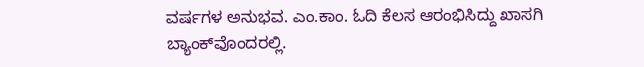ವರ್ಷಗಳ ಅನುಭವ. ಎಂ.ಕಾಂ. ಓದಿ ಕೆಲಸ ಆರಂಭಿಸಿದ್ದು ಖಾಸಗಿ ಬ್ಯಾಂಕ್‌ವೊಂದರಲ್ಲಿ.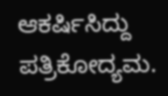ಆಕರ್ಷಿಸಿದ್ದು ಪತ್ರಿಕೋದ್ಯಮ.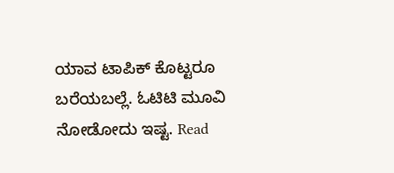ಯಾವ ಟಾಪಿಕ್ ಕೊಟ್ಟರೂ ಬರೆಯಬಲ್ಲೆ. ಓಟಿಟಿ ಮೂವಿ ನೋಡೋದು ಇಷ್ಟ. Read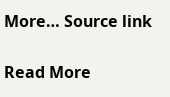More… Source link

Read More